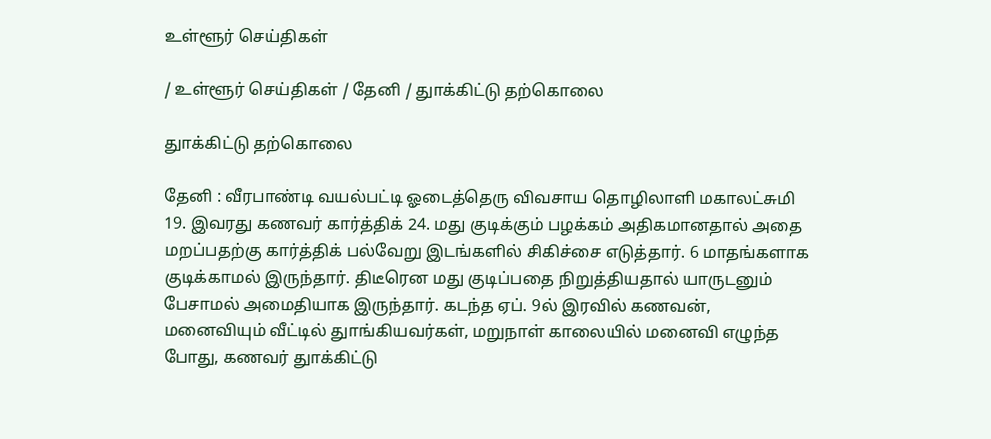உள்ளூர் செய்திகள்

/ உள்ளூர் செய்திகள் / தேனி / துாக்கிட்டு தற்கொலை

துாக்கிட்டு தற்கொலை

தேனி : வீரபாண்டி வயல்பட்டி ஓடைத்தெரு விவசாய தொழிலாளி மகாலட்சுமி 19. இவரது கணவர் கார்த்திக் 24. மது குடிக்கும் பழக்கம் அதிகமானதால் அதை மறப்பதற்கு கார்த்திக் பல்வேறு இடங்களில் சிகிச்சை எடுத்தார். 6 மாதங்களாக குடிக்காமல் இருந்தார். திடீரென மது குடிப்பதை நிறுத்தியதால் யாருடனும் பேசாமல் அமைதியாக இருந்தார். கடந்த ஏப். 9ல் இரவில் கணவன், மனைவியும் வீட்டில் துாங்கியவர்கள், மறுநாள் காலையில் மனைவி எழுந்த போது, கணவர் துாக்கிட்டு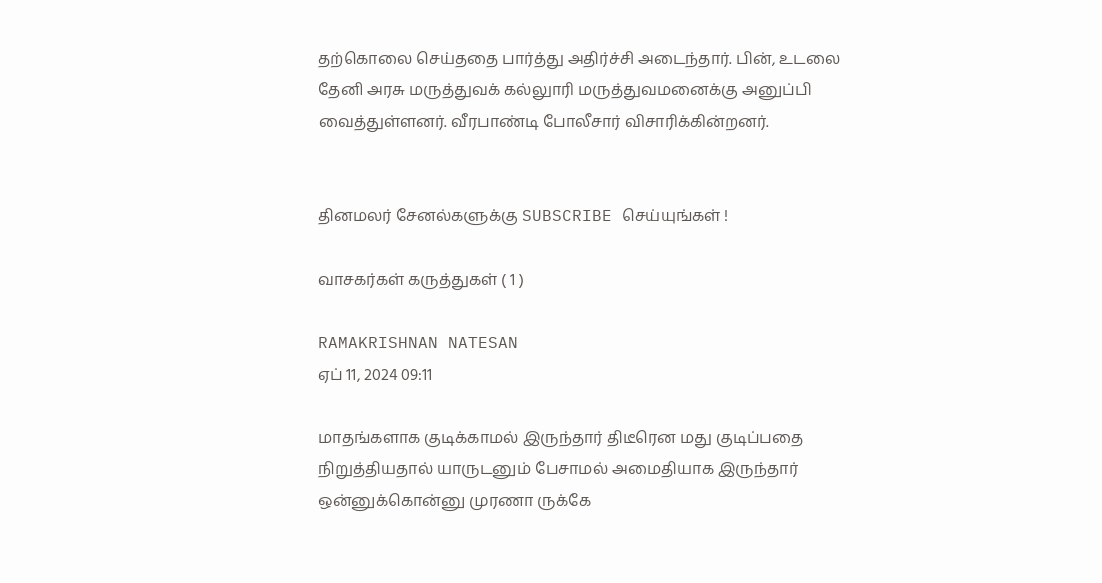தற்கொலை செய்ததை பார்த்து அதிர்ச்சி அடைந்தார். பின், உடலை தேனி அரசு மருத்துவக் கல்லுாரி மருத்துவமனைக்கு அனுப்பி வைத்துள்ளனர். வீரபாண்டி போலீசார் விசாரிக்கின்றனர்.


தினமலர் சேனல்களுக்கு SUBSCRIBE செய்யுங்கள் !

வாசகர்கள் கருத்துகள் ( 1 )

RAMAKRISHNAN NATESAN
ஏப் 11, 2024 09:11

மாதங்களாக குடிக்காமல் இருந்தார் திடீரென மது குடிப்பதை நிறுத்தியதால் யாருடனும் பேசாமல் அமைதியாக இருந்தார் ஒன்னுக்கொன்னு முரணா ருக்கே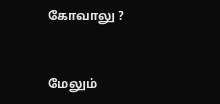கோவாலு ?


மேலும்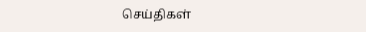செய்திகள்